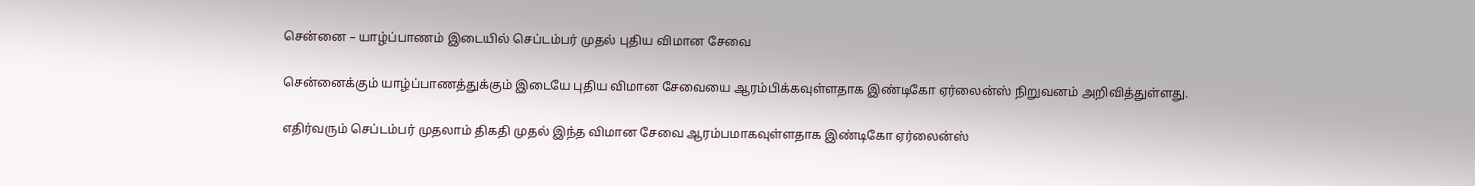சென்னை – யாழ்ப்பாணம் இடையில் செப்டம்பர் முதல் புதிய விமான சேவை

சென்னைக்கும் யாழ்ப்பாணத்துக்கும் இடையே புதிய விமான சேவையை ஆரம்பிக்கவுள்ளதாக இண்டிகோ ஏர்லைன்ஸ் நிறுவனம் அறிவித்துள்ளது.

எதிர்வரும் செப்டம்பர் முதலாம் திகதி முதல் இந்த விமான சேவை ஆரம்பமாகவுள்ளதாக இண்டிகோ ஏர்லைன்ஸ்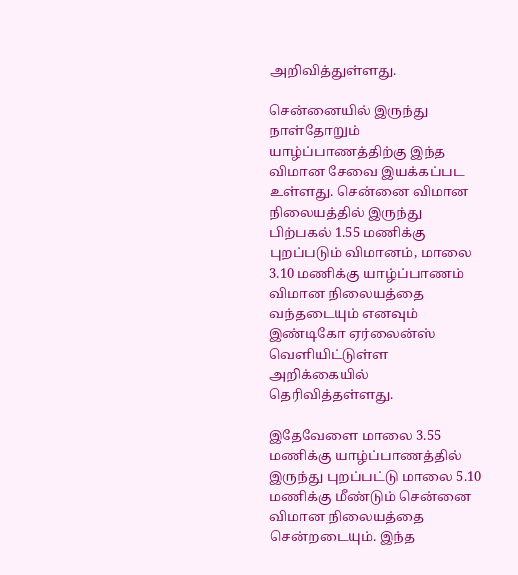அறிவித்துள்ளது.

சென்னையில் இருந்து நாள்தோறும் யாழ்ப்பாணத்திற்கு இந்த விமான சேவை இயக்கப்பட உள்ளது. சென்னை விமான நிலையத்தில் இருந்து பிற்பகல் 1.55 மணிக்கு புறப்படும் விமானம், மாலை 3.10 மணிக்கு யாழ்ப்பாணம் விமான நிலையத்தை வந்தடையும் எனவும் இண்டிகோ ஏர்லைன்ஸ் வெளியிட்டுள்ள அறிக்கையில் தெரிவித்தள்ளது.

இதேவேளை மாலை 3.55 மணிக்கு யாழ்ப்பாணத்தில் இருந்து புறப்பட்டு மாலை 5.10 மணிக்கு மீண்டும் சென்னை விமான நிலையத்தை சென்றடையும். இந்த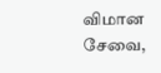விமான சேவை,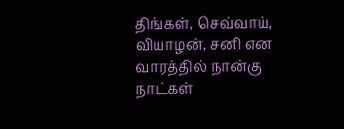திங்கள், செவ்வாய், வியாழன், சனி என வாரத்தில் நான்கு நாட்கள்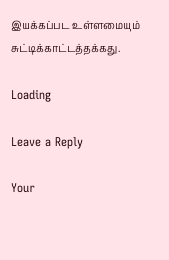இயக்கப்பட உள்ளமையும் சுட்டிக்காட்டத்தக்கது.

Loading

Leave a Reply

Your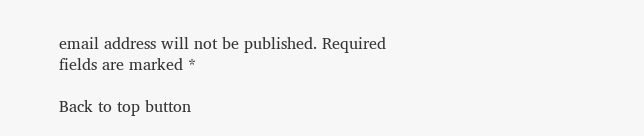email address will not be published. Required fields are marked *

Back to top button